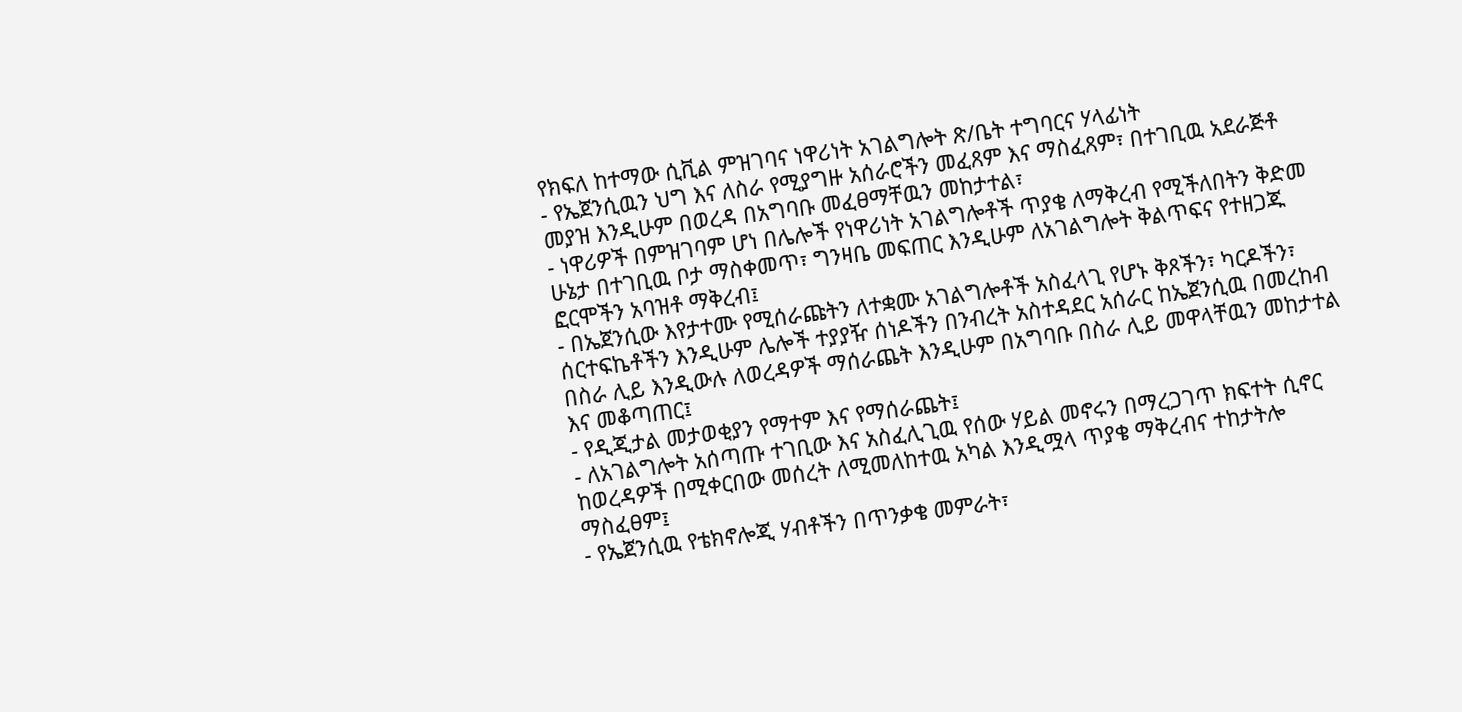የክፍለ ከተማው ሲቪል ምዝገባና ነዋሪነት አገልግሎት ጽ/ቤት ተግባርና ሃላፊነት
- የኤጀንሲዉን ህግ እና ለስራ የሚያግዙ አሰራሮችን መፈጸም እና ማስፈጸም፣ በተገቢዉ አደራጅቶ መያዝ እንዲሁም በወረዳ በአግባቡ መፈፀማቸዉን መከታተል፣
- ነዋሪዎች በምዝገባም ሆነ በሌሎች የነዋሪነት አገልግሎቶች ጥያቄ ለማቅረብ የሚችለበትን ቅድመ ሁኔታ በተገቢዉ ቦታ ማስቀመጥ፣ ግንዛቤ መፍጠር እንዲሁም ለአገልግሎት ቅልጥፍና የተዘጋጁ ፎርሞችን አባዝቶ ማቅረብ፤
- በኤጀንሲው እየታተሙ የሚሰራጩትን ለተቋሙ አገልግሎቶች አስፈላጊ የሆኑ ቅጾችን፣ ካርዶችን፣ ሰርተፍኬቶችን እንዲሁም ሌሎች ተያያዥ ሰነዶችን በንብረት አስተዳደር አሰራር ከኤጀንሲዉ በመረከብ በስራ ሊይ እንዲውሉ ለወረዳዎች ማሰራጨት እንዲሁም በአግባቡ በስራ ሊይ መዋላቸዉን መከታተል እና መቆጣጠር፤
- የዲጂታል መታወቂያን የማተም እና የማሰራጨት፤
- ለአገልግሎት አሰጣጡ ተገቢው እና አስፈሊጊዉ የሰው ሃይል መኖሩን በማረጋገጥ ክፍተት ሲኖር ከወረዳዎች በሚቀርበው መሰረት ለሚመለከተዉ አካል እንዲሟላ ጥያቄ ማቅረብና ተከታትሎ ማስፈፀም፤
- የኤጀንሲዉ የቴክኖሎጂ ሃብቶችን በጥንቃቄ መምራት፣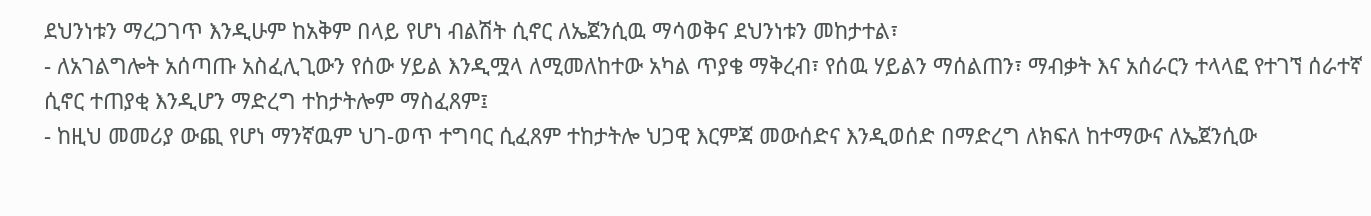ደህንነቱን ማረጋገጥ እንዲሁም ከአቅም በላይ የሆነ ብልሽት ሲኖር ለኤጀንሲዉ ማሳወቅና ደህንነቱን መከታተል፣
- ለአገልግሎት አሰጣጡ አስፈሊጊውን የሰው ሃይል እንዲሟላ ለሚመለከተው አካል ጥያቄ ማቅረብ፣ የሰዉ ሃይልን ማሰልጠን፣ ማብቃት እና አሰራርን ተላላፎ የተገኘ ሰራተኛ ሲኖር ተጠያቂ እንዲሆን ማድረግ ተከታትሎም ማስፈጸም፤
- ከዚህ መመሪያ ውጪ የሆነ ማንኛዉም ህገ-ወጥ ተግባር ሲፈጸም ተከታትሎ ህጋዊ እርምጃ መውሰድና እንዲወሰድ በማድረግ ለክፍለ ከተማውና ለኤጀንሲው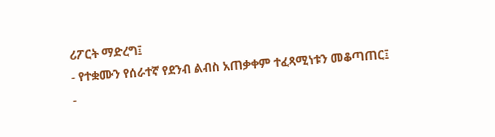ሪፖርት ማድረግ፤
- የተቋሙን የሰራተኛ የደንብ ልብስ አጠቃቀም ተፈጻሚነቱን መቆጣጠር፤
-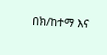በክ/ከተማ እና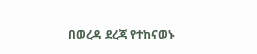በወረዳ ደረጃ የተከናወኑ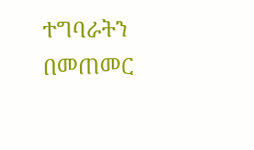ተግባራትን በመጠመር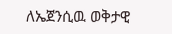ለኤጀንሲዉ ወቅታዊ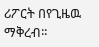ሪፖርት በየጊዜዉ ማቅረብ፡፡